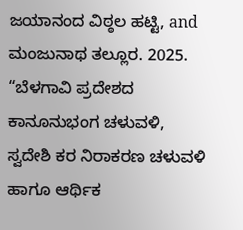ಜಯಾನಂದ ವಿಠ್ಠಲ ಹಟ್ಟಿ, and ಮಂಜುನಾಥ ತಲ್ಲೂರ. 2025. “ಬೆಳಗಾವಿ ಪ್ರದೇಶದ ಕಾನೂನುಭಂಗ ಚಳುವಳಿ, ಸ್ವದೇಶಿ ಕರ ನಿರಾಕರಣ ಚಳುವಳಿ ಹಾಗೂ ಆರ್ಥಿಕ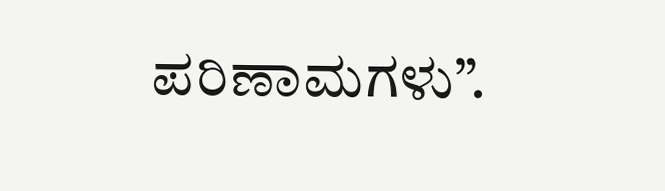ಪರಿಣಾಮಗಳು”.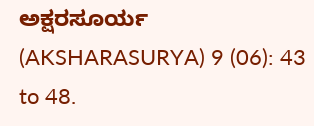ಅಕ್ಷರಸೂರ್ಯ (AKSHARASURYA) 9 (06): 43 to 48.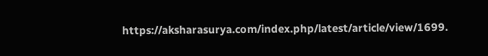https://aksharasurya.com/index.php/latest/article/view/1699.